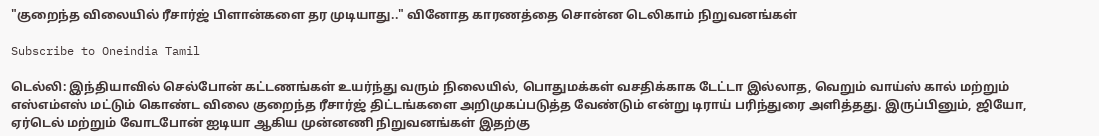"குறைந்த விலையில் ரீசார்ஜ் பிளான்களை தர முடியாது.." வினோத காரணத்தை சொன்ன டெலிகாம் நிறுவனங்கள்

Subscribe to Oneindia Tamil

டெல்லி: இந்தியாவில் செல்போன் கட்டணங்கள் உயர்ந்து வரும் நிலையில், பொதுமக்கள் வசதிக்காக டேட்டா இல்லாத, வெறும் வாய்ஸ் கால் மற்றும் எஸ்எம்எஸ் மட்டும் கொண்ட விலை குறைந்த ரீசார்ஜ் திட்டங்களை அறிமுகப்படுத்த வேண்டும் என்று டிராய் பரிந்துரை அளித்தது. இருப்பினும், ஜியோ, ஏர்டெல் மற்றும் வோடபோன் ஐடியா ஆகிய முன்னணி நிறுவனங்கள் இதற்கு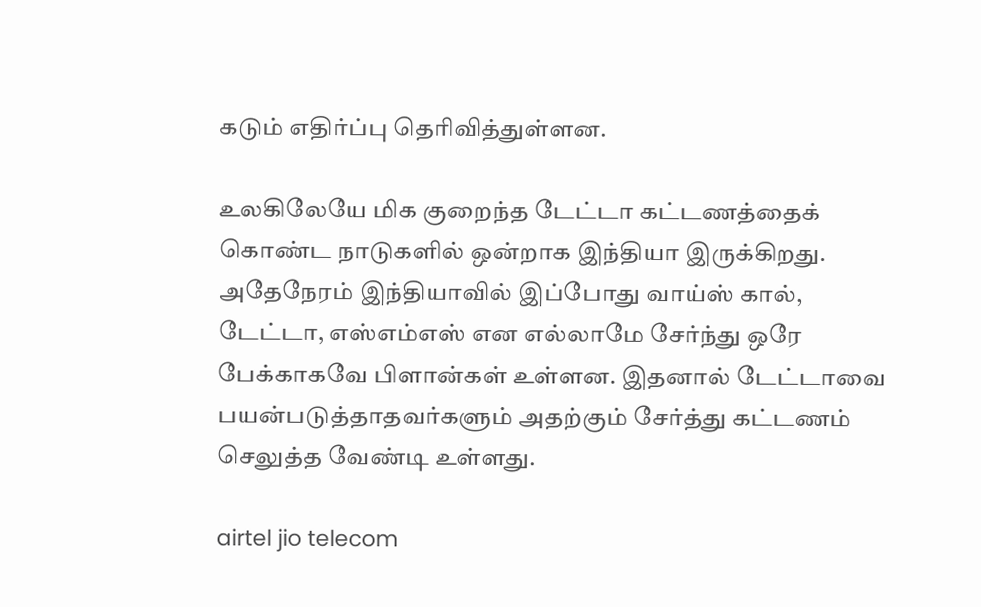கடும் எதிர்ப்பு தெரிவித்துள்ளன.

உலகிலேயே மிக குறைந்த டேட்டா கட்டணத்தைக் கொண்ட நாடுகளில் ஒன்றாக இந்தியா இருக்கிறது. அதேநேரம் இந்தியாவில் இப்போது வாய்ஸ் கால், டேட்டா, எஸ்எம்எஸ் என எல்லாமே சேர்ந்து ஒரே பேக்காகவே பிளான்கள் உள்ளன. இதனால் டேட்டாவை பயன்படுத்தாதவர்களும் அதற்கும் சேர்த்து கட்டணம் செலுத்த வேண்டி உள்ளது.

airtel jio telecom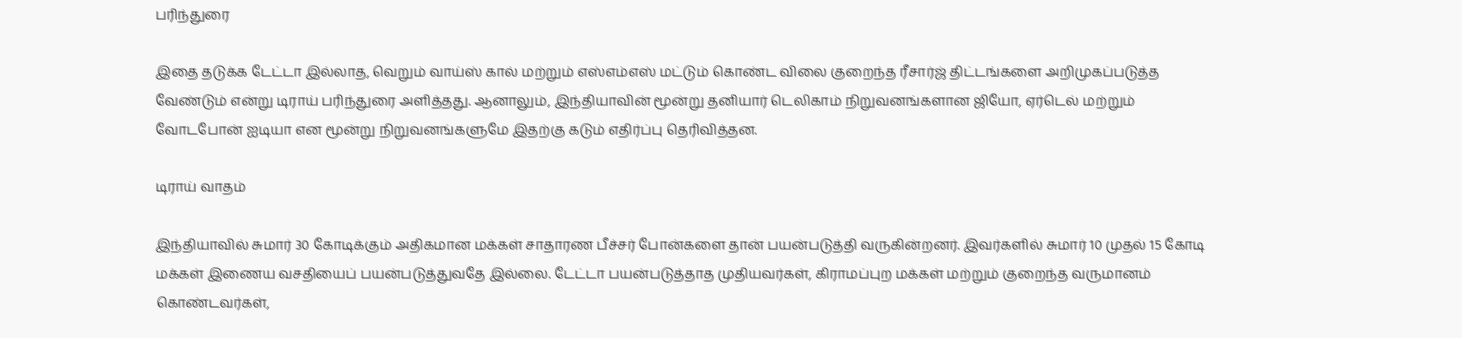பரிந்துரை

இதை தடுக்க டேட்டா இல்லாத, வெறும் வாய்ஸ் கால் மற்றும் எஸ்எம்எஸ் மட்டும் கொண்ட விலை குறைந்த ரீசார்ஜ் திட்டங்களை அறிமுகப்படுத்த வேண்டும் என்று டிராய் பரிந்துரை அளித்தது. ஆனாலும், இந்தியாவின் மூன்று தனியார் டெலிகாம் நிறுவனங்களான ஜியோ, ஏர்டெல் மற்றும் வோடபோன் ஐடியா என மூன்று நிறுவனங்களுமே இதற்கு கடும் எதிர்ப்பு தெரிவித்தன.

டிராய் வாதம்

இந்தியாவில் சுமார் 30 கோடிக்கும் அதிகமான மக்கள் சாதாரண பீச்சர் போன்களை தான் பயன்படுத்தி வருகின்றனர். இவர்களில் சுமார் 10 முதல் 15 கோடி மக்கள் இணைய வசதியைப் பயன்படுத்துவதே இல்லை. டேட்டா பயன்படுத்தாத முதியவர்கள், கிராமப்புற மக்கள் மற்றும் குறைந்த வருமானம் கொண்டவர்கள்,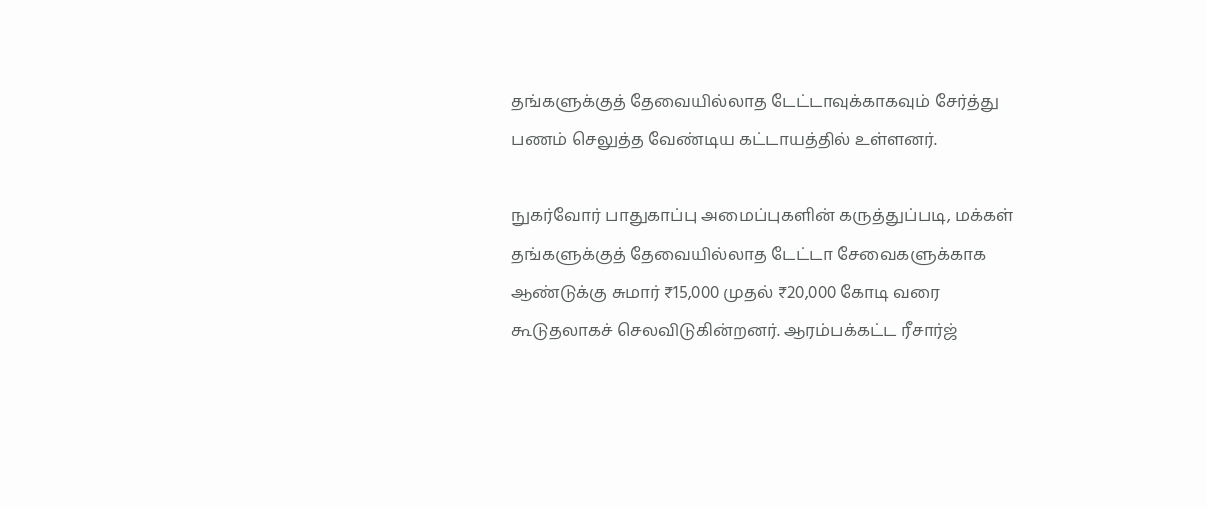தங்களுக்குத் தேவையில்லாத டேட்டாவுக்காகவும் சேர்த்து பணம் செலுத்த வேண்டிய கட்டாயத்தில் உள்ளனர்.

நுகர்வோர் பாதுகாப்பு அமைப்புகளின் கருத்துப்படி, மக்கள் தங்களுக்குத் தேவையில்லாத டேட்டா சேவைகளுக்காக ஆண்டுக்கு சுமார் ₹15,000 முதல் ₹20,000 கோடி வரை கூடுதலாகச் செலவிடுகின்றனர். ஆரம்பக்கட்ட ரீசார்ஜ்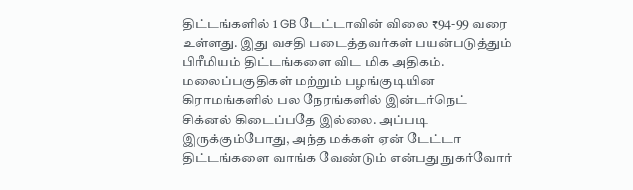திட்டங்களில் 1 GB டேட்டாவின் விலை ₹94-99 வரை உள்ளது. இது வசதி படைத்தவர்கள் பயன்படுத்தும் பிரீமியம் திட்டங்களை விட மிக அதிகம். மலைப்பகுதிகள் மற்றும் பழங்குடியின கிராமங்களில் பல நேரங்களில் இன்டர்நெட் சிக்னல் கிடைப்பதே இல்லை. அப்படி இருக்கும்போது, அந்த மக்கள் ஏன் டேட்டா திட்டங்களை வாங்க வேண்டும் என்பது நுகர்வோர்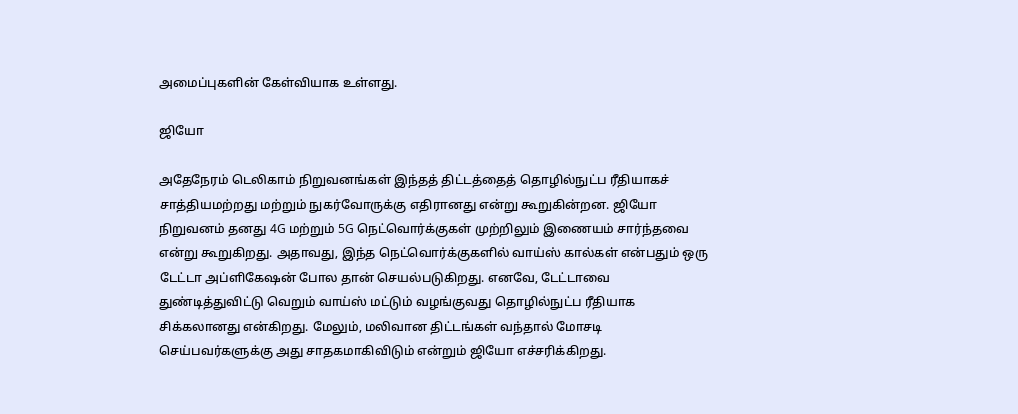அமைப்புகளின் கேள்வியாக உள்ளது.

ஜியோ

அதேநேரம் டெலிகாம் நிறுவனங்கள் இந்தத் திட்டத்தைத் தொழில்நுட்ப ரீதியாகச் சாத்தியமற்றது மற்றும் நுகர்வோருக்கு எதிரானது என்று கூறுகின்றன. ஜியோ நிறுவனம் தனது 4G மற்றும் 5G நெட்வொர்க்குகள் முற்றிலும் இணையம் சார்ந்தவை என்று கூறுகிறது. அதாவது, இந்த நெட்வொர்க்குகளில் வாய்ஸ் கால்கள் என்பதும் ஒரு டேட்டா அப்ளிகேஷன் போல தான் செயல்படுகிறது. எனவே, டேட்டாவை துண்டித்துவிட்டு வெறும் வாய்ஸ் மட்டும் வழங்குவது தொழில்நுட்ப ரீதியாக சிக்கலானது என்கிறது. மேலும், மலிவான திட்டங்கள் வந்தால் மோசடி செய்பவர்களுக்கு அது சாதகமாகிவிடும் என்றும் ஜியோ எச்சரிக்கிறது.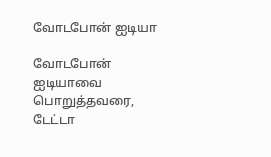வோடபோன் ஐடியா

வோடபோன் ஐடியாவை பொறுத்தவரை, டேட்டா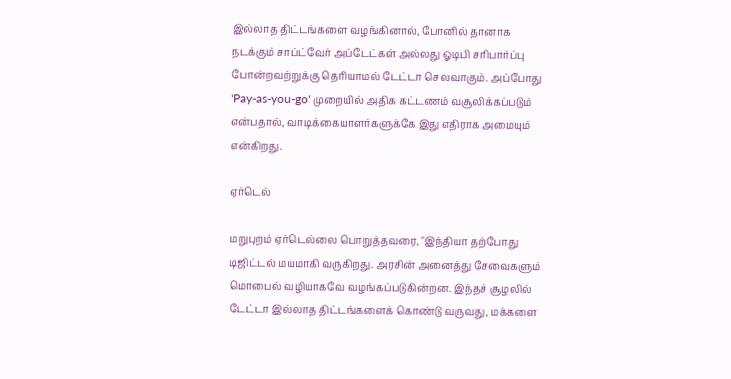இல்லாத திட்டங்களை வழங்கினால், போனில் தானாக நடக்கும் சாப்ட்வேர் அப்டேட்கள் அல்லது ஓடிபி சரிபார்ப்பு போன்றவற்றுக்கு தெரியாமல் டேட்டா செலவாகும். அப்போது 'Pay-as-you-go' முறையில் அதிக கட்டணம் வசூலிக்கப்படும் என்பதால், வாடிக்கையாளர்களுக்கே இது எதிராக அமையும் என்கிறது.

ஏர்டெல்

மறுபுறம் ஏர்டெல்லை பொறுத்தவரை, "இந்தியா தற்போது டிஜிட்டல் மயமாகி வருகிறது. அரசின் அனைத்து சேவைகளும் மொபைல் வழியாகவே வழங்கப்படுகின்றன. இந்தச் சூழலில் டேட்டா இல்லாத திட்டங்களைக் கொண்டு வருவது, மக்களை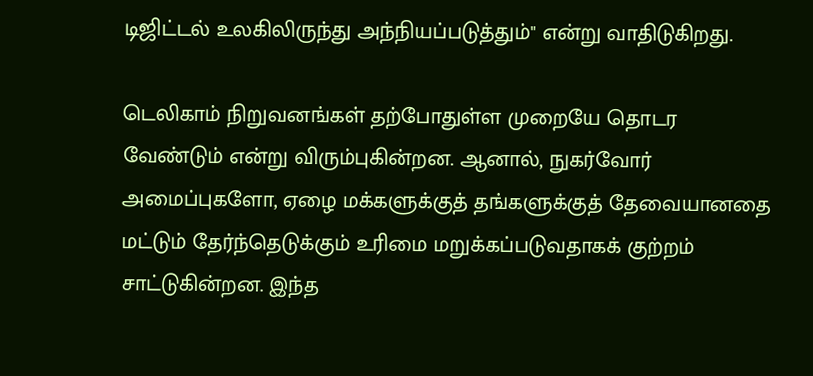டிஜிட்டல் உலகிலிருந்து அந்நியப்படுத்தும்" என்று வாதிடுகிறது.

டெலிகாம் நிறுவனங்கள் தற்போதுள்ள முறையே தொடர வேண்டும் என்று விரும்புகின்றன. ஆனால், நுகர்வோர் அமைப்புகளோ, ஏழை மக்களுக்குத் தங்களுக்குத் தேவையானதை மட்டும் தேர்ந்தெடுக்கும் உரிமை மறுக்கப்படுவதாகக் குற்றம் சாட்டுகின்றன. இந்த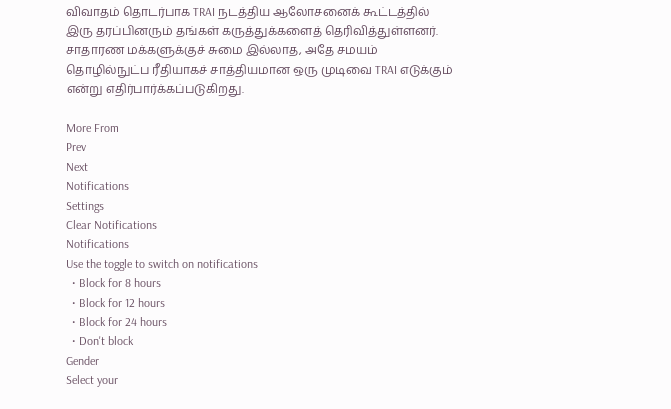விவாதம் தொடர்பாக TRAI நடத்திய ஆலோசனைக் கூட்டத்தில் இரு தரப்பினரும் தங்கள் கருத்துக்களைத் தெரிவித்துள்ளனர். சாதாரண மக்களுக்குச் சுமை இல்லாத, அதே சமயம் தொழில்நுட்ப ரீதியாகச் சாத்தியமான ஒரு முடிவை TRAI எடுக்கும் என்று எதிர்பார்க்கப்படுகிறது.

More From
Prev
Next
Notifications
Settings
Clear Notifications
Notifications
Use the toggle to switch on notifications
  • Block for 8 hours
  • Block for 12 hours
  • Block for 24 hours
  • Don't block
Gender
Select your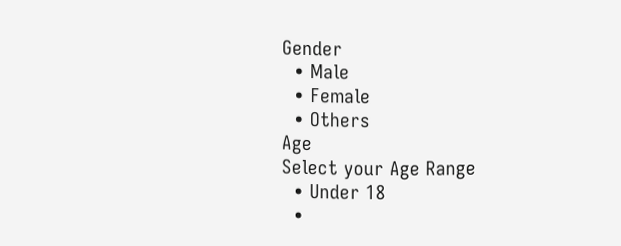Gender
  • Male
  • Female
  • Others
Age
Select your Age Range
  • Under 18
  •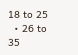18 to 25
  • 26 to 35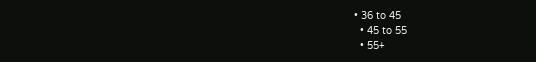• 36 to 45
  • 45 to 55
  • 55+